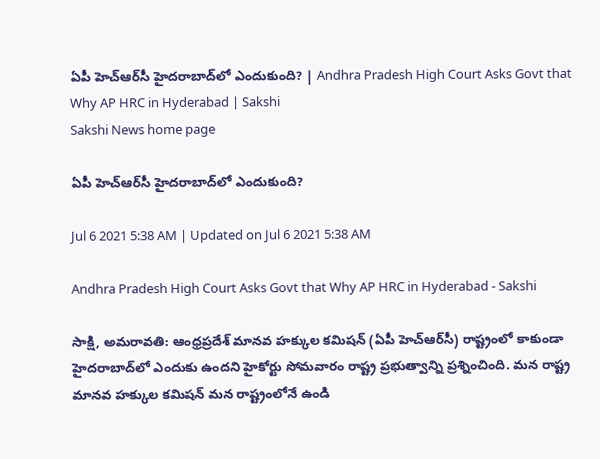ఏపీ హెచ్‌ఆర్‌సీ హైదరాబాద్‌లో ఎందుకుంది? | Andhra Pradesh High Court Asks Govt that Why AP HRC in Hyderabad | Sakshi
Sakshi News home page

ఏపీ హెచ్‌ఆర్‌సీ హైదరాబాద్‌లో ఎందుకుంది?

Jul 6 2021 5:38 AM | Updated on Jul 6 2021 5:38 AM

Andhra Pradesh High Court Asks Govt that Why AP HRC in Hyderabad - Sakshi

సాక్షి, అమరావతి: ఆంధ్రప్రదేశ్‌ మానవ హక్కుల కమిషన్‌ (ఏపీ హెచ్‌ఆర్‌సీ) రాష్ట్రంలో కాకుండా హైదరాబాద్‌లో ఎందుకు ఉందని హైకోర్టు సోమవారం రాష్ట్ర ప్రభుత్వాన్ని ప్రశ్నించింది. మన రాష్ట్ర మానవ హక్కుల కమిషన్‌ మన రాష్ట్రంలోనే ఉండి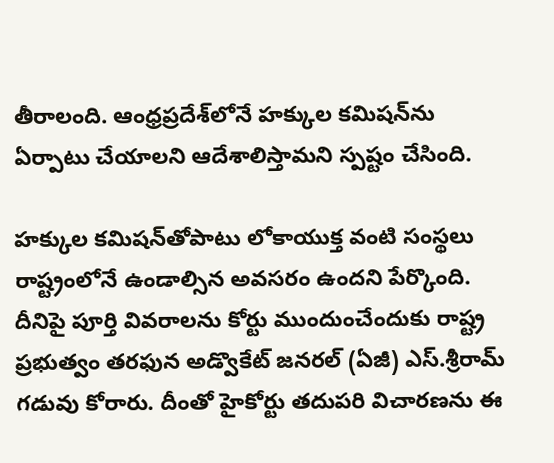తీరాలంది. ఆంధ్రప్రదేశ్‌లోనే హక్కుల కమిషన్‌ను ఏర్పాటు చేయాలని ఆదేశాలిస్తామని స్పష్టం చేసింది.

హక్కుల కమిషన్‌తోపాటు లోకాయుక్త వంటి సంస్థలు రాష్ట్రంలోనే ఉండాల్సిన అవసరం ఉందని పేర్కొంది. దీనిపై పూర్తి వివరాలను కోర్టు ముందుంచేందుకు రాష్ట్ర ప్రభుత్వం తరఫున అడ్వొకేట్‌ జనరల్‌ (ఏజీ) ఎస్‌.శ్రీరామ్‌ గడువు కోరారు. దీంతో హైకోర్టు తదుపరి విచారణను ఈ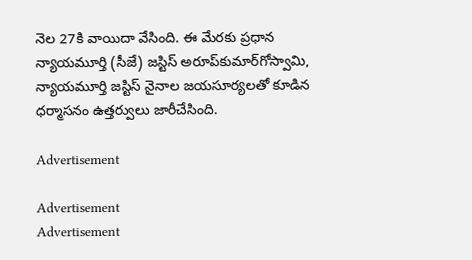నెల 27కి వాయిదా వేసింది. ఈ మేరకు ప్రధాన న్యాయమూర్తి (సీజే) జస్టిస్‌ అరూప్‌కుమార్‌గోస్వామి, న్యాయమూర్తి జస్టిస్‌ నైనాల జయసూర్యలతో కూడిన ధర్మాసనం ఉత్తర్వులు జారీచేసింది.

Advertisement

Advertisement
Advertisement